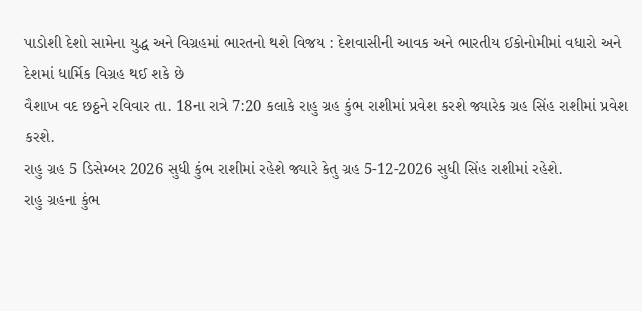પાડોશી દેશો સામેના યુદ્ધ અને વિગ્રહમાં ભારતનો થશે વિજય : દેશવાસીની આવક અને ભારતીય ઈકોનોમીમાં વધારો અને દેશમાં ધાર્મિક વિગ્રહ થઈ શકે છે
વૈશાખ વદ છઠ્ઠને રવિવાર તા. 18ના રાત્રે 7:20 કલાકે રાહુ ગ્રહ કુંભ રાશીમાં પ્રવેશ કરશે જ્યારેક ગ્રહ સિંહ રાશીમાં પ્રવેશ કરશે.
રાહુ ગ્રહ 5 ડિસેમ્બર 2026 સુધી કુંભ રાશીમાં રહેશે જ્યારે કેતુ ગ્રહ 5-12-2026 સુધી સિંહ રાશીમાં રહેશે.
રાહુ ગ્રહના કુંભ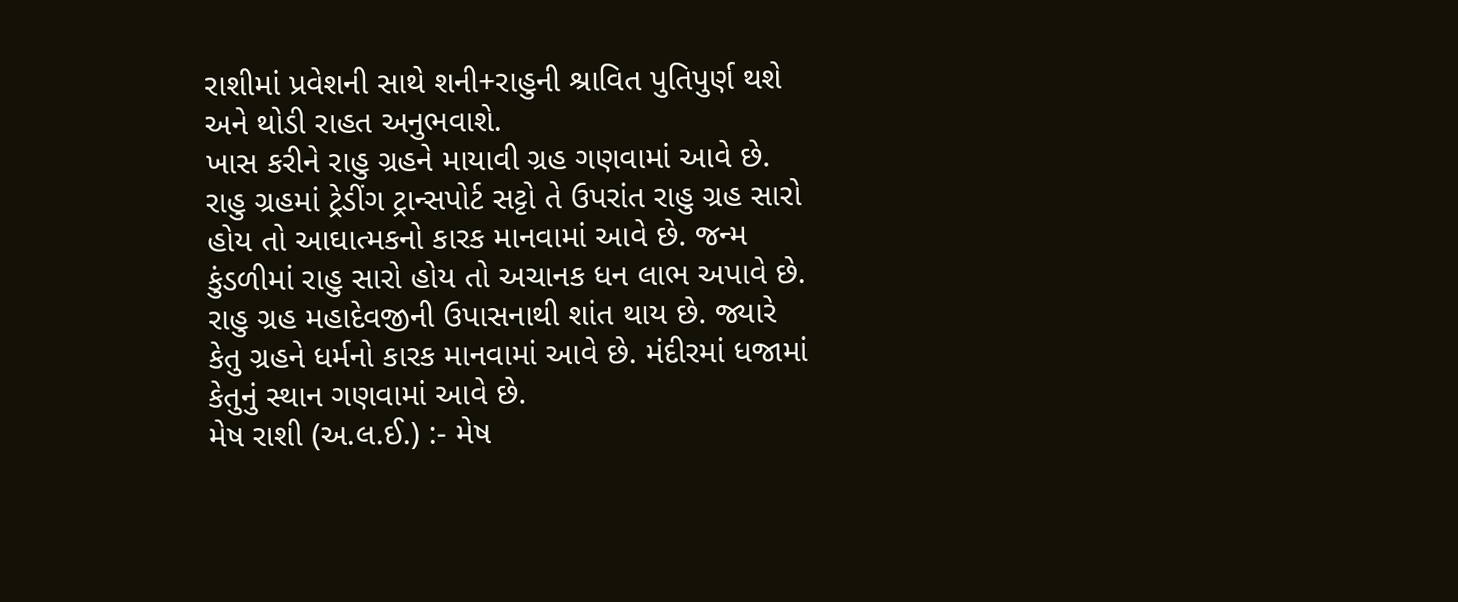રાશીમાં પ્રવેશની સાથે શની+રાહુની શ્રાવિત પુતિપુર્ણ થશે અને થોડી રાહત અનુભવાશે.
ખાસ કરીને રાહુ ગ્રહને માયાવી ગ્રહ ગણવામાં આવે છે. રાહુ ગ્રહમાં ટ્રેડીંગ ટ્રાન્સપોર્ટ સટ્ટો તે ઉપરાંત રાહુ ગ્રહ સારો હોય તો આઘાત્મકનો કારક માનવામાં આવે છે. જન્મ કુંડળીમાં રાહુ સારો હોય તો અચાનક ધન લાભ અપાવે છે. રાહુ ગ્રહ મહાદેવજીની ઉપાસનાથી શાંત થાય છે. જ્યારે કેતુ ગ્રહને ધર્મનો કારક માનવામાં આવે છે. મંદીરમાં ધજામાં કેતુનું સ્થાન ગણવામાં આવે છે.
મેષ રાશી (અ.લ.ઈ.) :- મેષ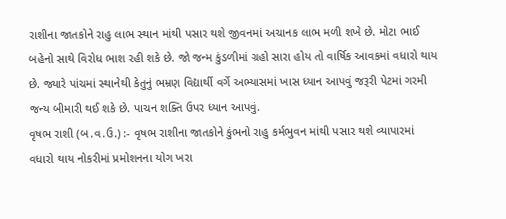રાશીના જાતકોને રાહુ લાભ સ્થાન માંથી પસાર થશે જીવનમાં અચાનક લાભ મળી શખે છે. મોટા ભાઈ બહેનો સાથે વિરોધ ભાશ રહી શકે છે. જો જન્મ કુંડળીમાં ગ્રહો સારા હોય તો વાર્ષિક આવકમાં વધારો થાય છે. જ્યારે પાંચમાં સ્થાનેથી કેતુનું ભમ્રણ વિદ્યાર્થી વર્ગે અભ્યાસમાં ખાસ ધ્યાન આપવું જરૂરી પેટમાં ગરમી જન્ય બીમારી થઈ શકે છે. પાચન શક્તિ ઉપર ધ્યાન આપવું.
વૃષભ રાશી (બ.વ.ઉ.) :- વૃષભ રાશીના જાતકોને કુંભનો રાહુ કર્મભુવન માંથી પસાર થશે વ્યાપારમાં વધારો થાય નોકરીમાં પ્રમોશનના યોગ ખરા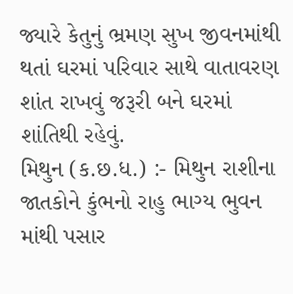જ્યારે કેતુનું ભ્રમણ સુખ જીવનમાંથી થતાં ઘરમાં પરિવાર સાથે વાતાવરણ શાંત રાખવું જરૂરી બને ઘરમાં શાંતિથી રહેવું.
મિથુન (ક.છ.ધ.) :- મિથુન રાશીના જાતકોને કુંભનો રાહુ ભાગ્ય ભુવન માંથી પસાર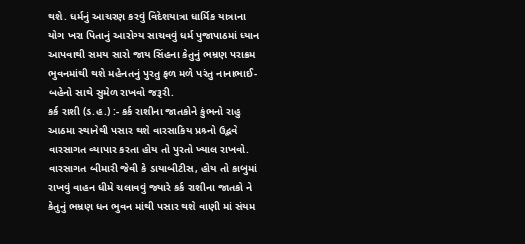થશે. ધર્મનું આચરણ કરવું વિદેશયાત્રા ધાર્મિક યાત્રાના યોગ ખરા પિતાનું આરોગ્ય સાચવવું ધર્મ પુજાપાઠમાં ધ્યાન આપવાથી સમય સારો જાય સિંહના કેતુનું ભમ્રણ પરાક્રમ ભુવનમાંથી થશે મહેનતનું પુરતુ ફળ મળે પરંતુ નાનાભાઈ-બહેનો સાથે સુમેળ રાખવો જરૂરી.
કર્ક રાશી (ડ.હ.) :- કર્ક રાશીના જાતકોને કુંભનો રાહુ આઠમા સ્થાનેથી પસાર થશે વારસાકિય પ્રશ્ર્નો ઉદ્ભવે વારસાગત વ્યાપાર કરતા હોય તો પુરતો ખ્યાલ રાખવો. વારસાગત બીમારી જેવી કે ડાયાબીટીસ, હોય તો કાબુમાં રાખવું વાહન ધીમે ચલાવવું જ્યારે કર્ક રાશીના જાતકો ને કેતુનું ભમ્રણ ધન ભુવન માંથી પસાર થશે વાણી માં સંયમ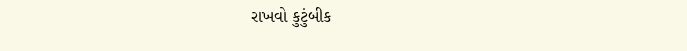રાખવો કુટુંબીક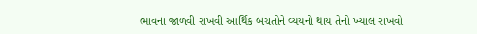ભાવના જાળવી રાખવી આર્થિક બચતોને વ્યયનો થાય તેનો ખ્યાલ રાખવો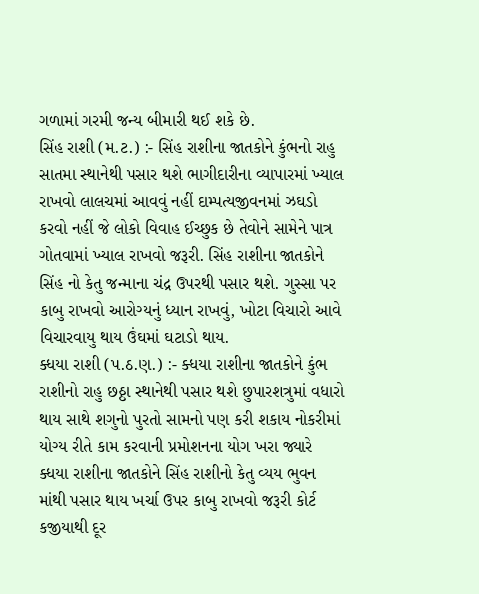ગળામાં ગરમી જન્ય બીમારી થઈ શકે છે.
સિંહ રાશી (મ.ટ.) :- સિંહ રાશીના જાતકોને કુંભનો રાહુ સાતમા સ્થાનેથી પસાર થશે ભાગીદારીના વ્યાપારમાં ખ્યાલ રાખવો લાલચમાં આવવું નહીં દામ્પત્યજીવનમાં ઝઘડો કરવો નહીં જે લોકો વિવાહ ઈચ્છુક છે તેવોને સામેને પાત્ર ગોતવામાં ખ્યાલ રાખવો જરૂરી. સિંહ રાશીના જાતકોને સિંહ નો કેતુ જન્માના ચંદ્ર ઉપરથી પસાર થશે. ગુસ્સા પર કાબુ રાખવો આરોગ્યનું ધ્યાન રાખવું, ખોટા વિચારો આવે વિચારવાયુ થાય ઉંઘમાં ઘટાડો થાય.
ક્ધયા રાશી (પ.ઠ.ણ.) :- ક્ધયા રાશીના જાતકોને કુંભ રાશીનો રાહુ છઠ્ઠા સ્થાનેથી પસાર થશે છુપારશત્રુમાં વધારો થાય સાથે શગુનો પુરતો સામનો પણ કરી શકાય નોકરીમાં યોગ્ય રીતે કામ કરવાની પ્રમોશનના યોગ ખરા જ્યારે ક્ધયા રાશીના જાતકોને સિંહ રાશીનો કેતુ વ્યય ભુવન માંથી પસાર થાય ખર્ચા ઉપર કાબુ રાખવો જરૂરી કોર્ટ કજીયાથી દૂર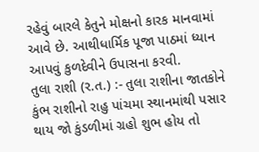રહેવું બારલે કેતુને મોક્ષનો કારક માનવામાં આવે છે. આથીધાર્મિક પૂજા પાઠમાં ધ્યાન આપવું કુળદેવીને ઉપાસના કરવી.
તુલા રાશી (ર.ત.) :- તુલા રાશીના જાતકોને કુંભ રાશીનો રાહુ પાંચમા સ્થાનમાંથી પસાર થાય જો કુંડળીમાં ગ્રહો શુભ હોય તો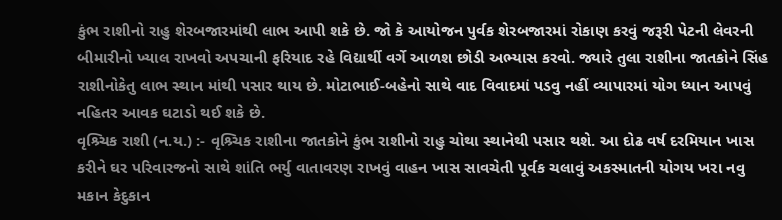કુંભ રાશીનો રાહુ શેરબજારમાંથી લાભ આપી શકે છે. જો કે આયોજન પુર્વક શેરબજારમાં રોકાણ કરવું જરૂરી પેટની લેવરની બીમારીનો ખ્યાલ રાખવો અપચાની ફરિયાદ રહે વિદ્યાર્થી વર્ગે આળશ છોડી અભ્યાસ કરવો. જ્યારે તુલા રાશીના જાતકોને સિંહ રાશીનોકેતુ લાભ સ્થાન માંથી પસાર થાય છે. મોટાભાઈ-બહેનો સાથે વાદ વિવાદમાં પડવુ નહીં વ્યાપારમાં યોગ ધ્યાન આપવું નહિતર આવક ઘટાડો થઈ શકે છે.
વૃશ્ર્ચિક રાશી (ન.ય.) :- વૃશ્ર્ચિક રાશીના જાતકોને કુંભ રાશીનો રાહુ ચોથા સ્થાનેથી પસાર થશે. આ દોઢ વર્ષ દરમિયાન ખાસ કરીને ઘર પરિવારજનો સાથે શાંતિ ભર્યુ વાતાવરણ રાખવું વાહન ખાસ સાવચેતી પૂર્વક ચલાવું અકસ્માતની યોગય ખરા નવુ મકાન કેદુકાન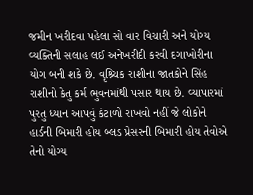જમીન ખરીદવા પહેલા સો વાર વિચારી અને યોગ્ય વ્યક્તિની સલાહ લઈ અનેખરીદી કરવી દગાખોરીના યોગ બની શકે છે. વૃશ્ર્ચિક રાશીના જાતકોને સિંહ રાશીનો કેતુ કર્મ ભુવનમાંથી પસાર થાય છે. વ્યાપારમાં પુરતુ ધ્યાન આપવું કંટાળો રાખવો નહીં જે લોકોને હાર્ડની બિમારી હોય બ્લડ પ્રેસરની બિમારી હોય તેવોએ તેનો યોગ્ય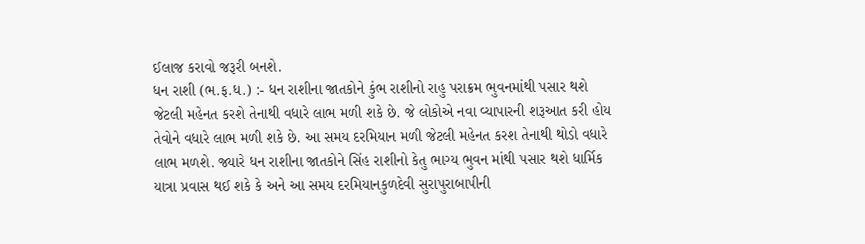ઈલાજ કરાવો જરૂરી બનશે.
ધન રાશી (ભ.ફ.ધ.) :- ધન રાશીના જાતકોને કુંભ રાશીનો રાહુ પરાક્રમ ભુવનમાંથી પસાર થશે જેટલી મહેનત કરશે તેનાથી વધારે લાભ મળી શકે છે. જે લોકોએ નવા વ્યાપારની શરૂઆત કરી હોય તેવોને વધારે લાભ મળી શકે છે. આ સમય દરમિયાન મળી જેટલી મહેનત કરશ તેનાથી થોડો વધારે લાભ મળશે. જ્યારે ધન રાશીના જાતકોને સિંહ રાશીનો કેતુ ભાગ્ય ભુવન માંથી પસાર થશે ધાર્મિક યાત્રા પ્રવાસ થઈ શકે કે અને આ સમય દરમિયાનકુળદેવી સુરાપુરાબાપીની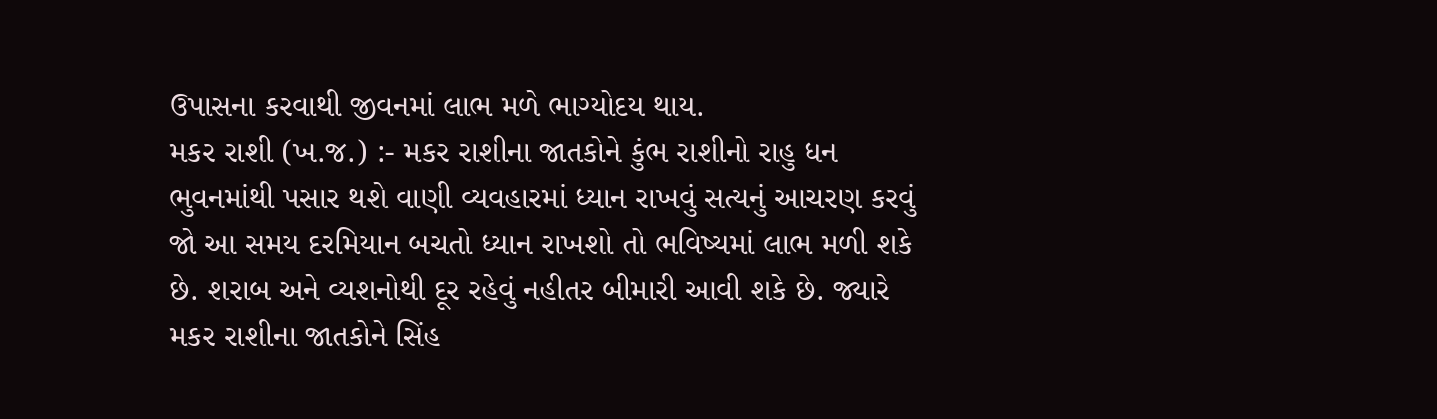ઉપાસના કરવાથી જીવનમાં લાભ મળે ભાગ્યોદય થાય.
મકર રાશી (ખ.જ.) :- મકર રાશીના જાતકોને કુંભ રાશીનો રાહુ ધન ભુવનમાંથી પસાર થશે વાણી વ્યવહારમાં ધ્યાન રાખવું સત્યનું આચરણ કરવું જો આ સમય દરમિયાન બચતો ધ્યાન રાખશો તો ભવિષ્યમાં લાભ મળી શકે છે. શરાબ અને વ્યશનોથી દૂર રહેવું નહીતર બીમારી આવી શકે છે. જ્યારે મકર રાશીના જાતકોને સિંહ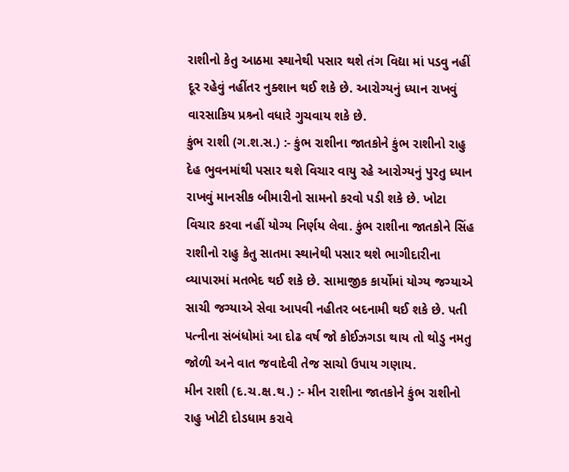રાશીનો કેતુ આઠમા સ્થાનેથી પસાર થશે તંગ વિદ્યા માં પડવુ નહીં દૂર રહેવું નહીંતર નુક્શાન થઈ શકે છે. આરોગ્યનું ધ્યાન રાખવું વારસાકિય પ્રશ્ર્નો વધારે ગુચવાય શકે છે.
કુંભ રાશી (ગ.શ.સ.) :- કુંભ રાશીના જાતકોને કુંભ રાશીનો રાહુ દેહ ભુવનમાંથી પસાર થશે વિચાર વાયુ રહે આરોગ્યનું પુરતુ ધ્યાન રાખવું માનસીક બીમારીનો સામનો કરવો પડી શકે છે. ખોટા વિચાર કરવા નહીં યોગ્ય નિર્ણય લેવા. કુંભ રાશીના જાતકોને સિંહ રાશીનો રાહુ કેતુ સાતમા સ્થાનેથી પસાર થશે ભાગીદારીના વ્યાપારમાં મતભેદ થઈ શકે છે. સામાજીક કાર્યોમાં યોગ્ય જગ્યાએ સાચી જગ્યાએ સેવા આપવી નહીતર બદનામી થઈ શકે છે. પતી પત્નીના સંબંધોમાં આ દોઢ વર્ષ જો કોઈઝગડા થાય તો થોડુ નમતુ જોળી અને વાત જવાદેવી તેજ સાચો ઉપાય ગણાય.
મીન રાશી (દ.ચ.ક્ષ.થ.) :- મીન રાશીના જાતકોને કુંભ રાશીનો રાહુ ખોટી દોડધામ કરાવે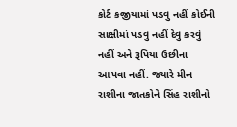કોર્ટ કજીયામાં પડવુ નહીં કોઈની સાક્ષીમાં પડવુ નહીં દેવુ કરવું નહીં અને રૂપિયા ઉછીના આપવા નહીં. જ્યારે મીન રાશીના જાતકોને સિંહ રાશીનો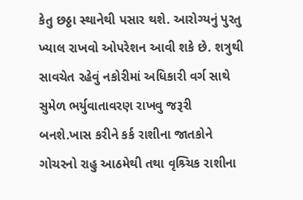કેતુ છઠ્ઠા સ્થાનેથી પસાર થશે. આરોગ્યનું પુરતુ ખ્યાલ રાખવો ઓપરેશન આવી શકે છે. શત્રુથી સાવચેત રહેવું નકોરીમાં અધિકારી વર્ગ સાથે સુમેળ ભર્યુવાતાવરણ રાખવુ જરૂરી બનશે.ખાસ કરીને કર્ક રાશીના જાતકોને ગોચરનો રાહુ આઠમેથી તથા વૃશ્ર્ચિક રાશીના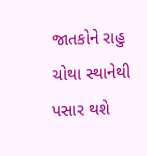જાતકોને રાહુ ચોથા સ્થાનેથી પસાર થશે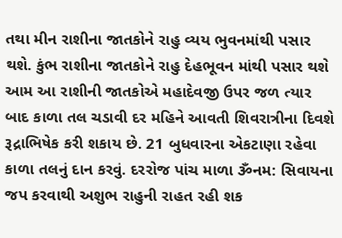તથા મીન રાશીના જાતકોને રાહુ વ્યય ભુવનમાંથી પસાર થશે. કુંભ રાશીના જાતકોને રાહુ દેહભૂવન માંથી પસાર થશે આમ આ રાશીની જાતકોએ મહાદેવજી ઉપર જળ ત્યાર બાદ કાળા તલ ચડાવી દર મહિને આવતી શિવરાત્રીના દિવશે રૂદ્રાભિષેક કરી શકાય છે. 21 બુધવારના એકટાણા રહેવા કાળા તલનું દાન કરવું. દરરોજ પાંચ માળા ૐનમ: સિવાયના જપ કરવાથી અશુભ રાહુની રાહત રહી શક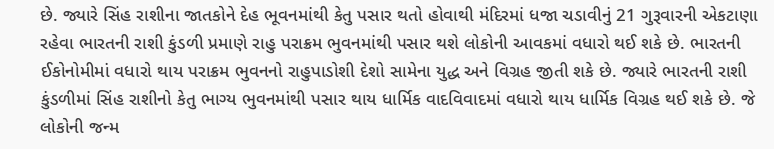છે. જ્યારે સિંહ રાશીના જાતકોને દેહ ભૂવનમાંથી કેતુ પસાર થતો હોવાથી મંદિરમાં ધજા ચડાવીનું 21 ગુરૂવારની એકટાણા રહેવા ભારતની રાશી કુંડળી પ્રમાણે રાહુ પરાક્રમ ભુવનમાંથી પસાર થશે લોકોની આવકમાં વધારો થઈ શકે છે. ભારતની ઈકોનોમીમાં વધારો થાય પરાક્રમ ભુવનનો રાહુપાડોશી દેશો સામેના યુદ્ધ અને વિગ્રહ જીતી શકે છે. જ્યારે ભારતની રાશી કુંડળીમાં સિંહ રાશીનો કેતુ ભાગ્ય ભુવનમાંથી પસાર થાય ધાર્મિક વાદવિવાદમાં વધારો થાય ધાર્મિક વિગ્રહ થઈ શકે છે. જે લોકોની જન્મ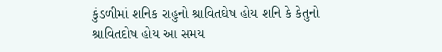કુંડળીમાં શનિક રાહુનો શ્રાવિતઘેષ હોય શનિ કે કેતુનો શ્રાવિતદોષ હોય આ સમય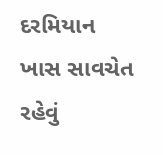દરમિયાન ખાસ સાવચેત રહેવું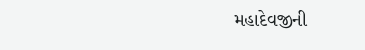મહાદેવજીની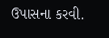ઉપાસના કરવી.